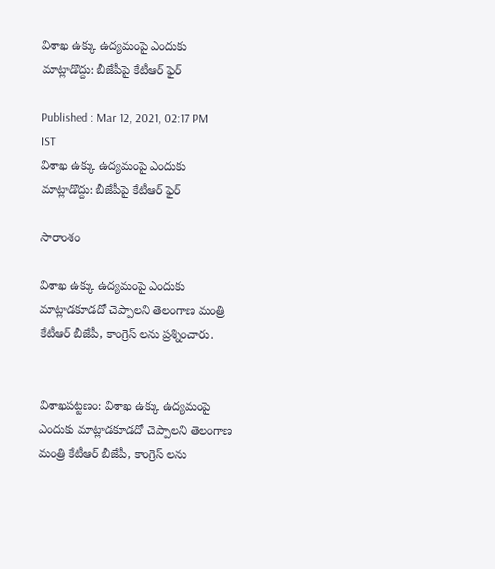విశాఖ ఉక్కు ఉద్యమంపై ఎందుకు మాట్లాడొద్దు: బీజేపీపై కేటీఆర్ ఫైర్

Published : Mar 12, 2021, 02:17 PM IST
విశాఖ ఉక్కు ఉద్యమంపై ఎందుకు మాట్లాడొద్దు: బీజేపీపై కేటీఆర్ ఫైర్

సారాంశం

విశాఖ ఉక్కు ఉద్యమంపై ఎందుకు మాట్లాడకూడదో చెప్పాలని తెలంగాణ మంత్రి కేటీఆర్ బీజేపీ, కాంగ్రెస్ లను ప్రశ్నించారు.


విశాఖపట్టణం: విశాఖ ఉక్కు ఉద్యమంపై ఎందుకు మాట్లాడకూడదో చెప్పాలని తెలంగాణ మంత్రి కేటీఆర్ బీజేపీ, కాంగ్రెస్ లను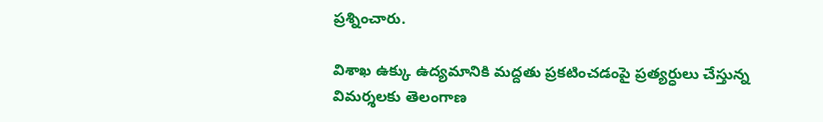ప్రశ్నించారు.

విశాఖ ఉక్కు ఉద్యమానికి మద్దతు ప్రకటించడంపై ప్రత్యర్ధులు చేస్తున్న విమర్శలకు తెలంగాణ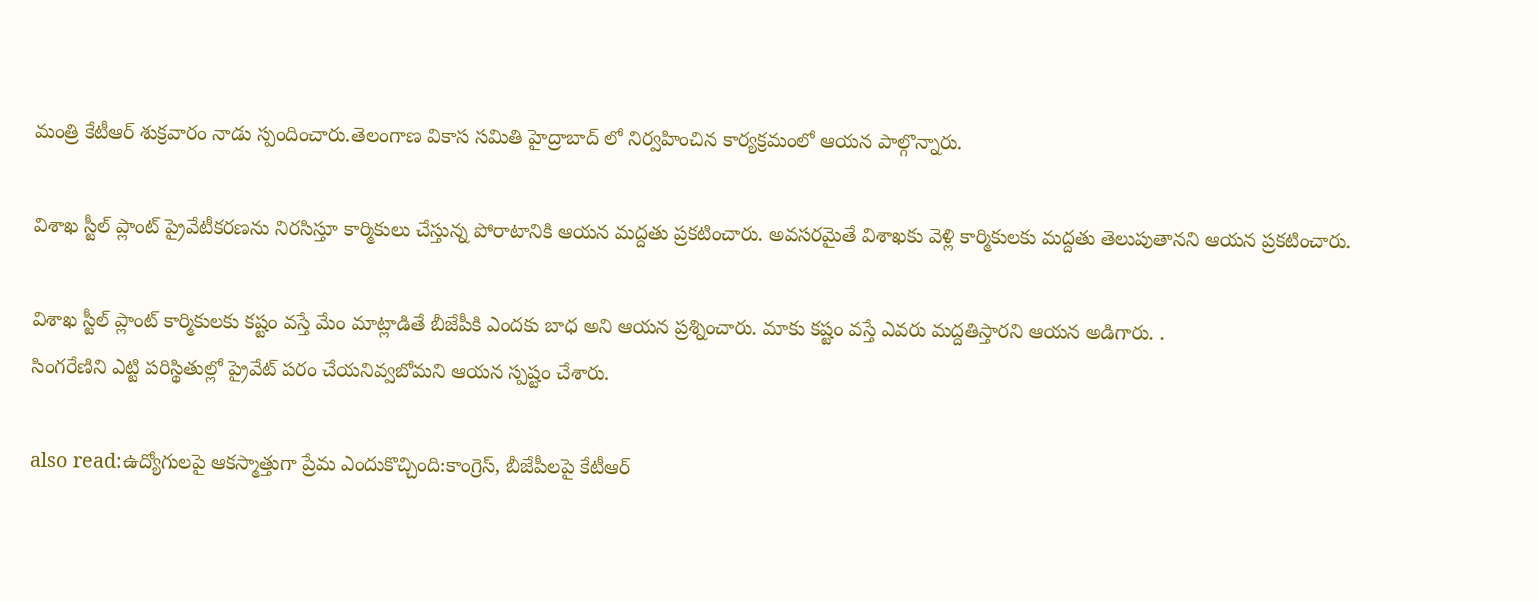మంత్రి కేటీఆర్ శుక్రవారం నాడు స్పందించారు.తెలంగాణ వికాస సమితి హైద్రాబాద్ లో నిర్వహించిన కార్యక్రమంలో ఆయన పాల్గొన్నారు.

విశాఖ స్టీల్ ప్లాంట్ ప్రైవేటీకరణను నిరసిస్తూ కార్మికులు చేస్తున్న పోరాటానికి ఆయన మద్దతు ప్రకటించారు. అవసరమైతే విశాఖకు వెళ్లి కార్మికులకు మద్దతు తెలుపుతానని ఆయన ప్రకటించారు.

విశాఖ స్టీల్ ప్లాంట్ కార్మికులకు కష్టం వస్తే మేం మాట్లాడితే బీజేపీకి ఎందకు బాధ అని ఆయన ప్రశ్నించారు. మాకు కష్టం వస్తే ఎవరు మద్దతిస్తారని ఆయన అడిగారు. .
సింగరేణిని ఎట్టి పరిస్థితుల్లో ప్రైవేట్ పరం చేయనివ్వబోమని ఆయన స్పష్టం చేశారు.

also read:ఉద్యోగులపై ఆకస్మాత్తుగా ప్రేమ ఎందుకొచ్చింది:కాంగ్రెస్, బీజేపీలపై కేటీఆర్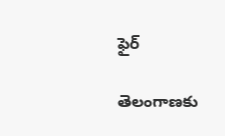ఫైర్

తెలంగాణకు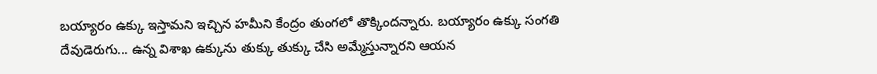బయ్యారం ఉక్కు ఇస్తామని ఇచ్చిన హమీని కేంద్రం తుంగలో తొక్కిందన్నారు. బయ్యారం ఉక్కు సంగతి దేవుడెరుగు... ఉన్న విశాఖ ఉక్కును తుక్కు తుక్కు చేసి అమ్మేస్తున్నారని ఆయన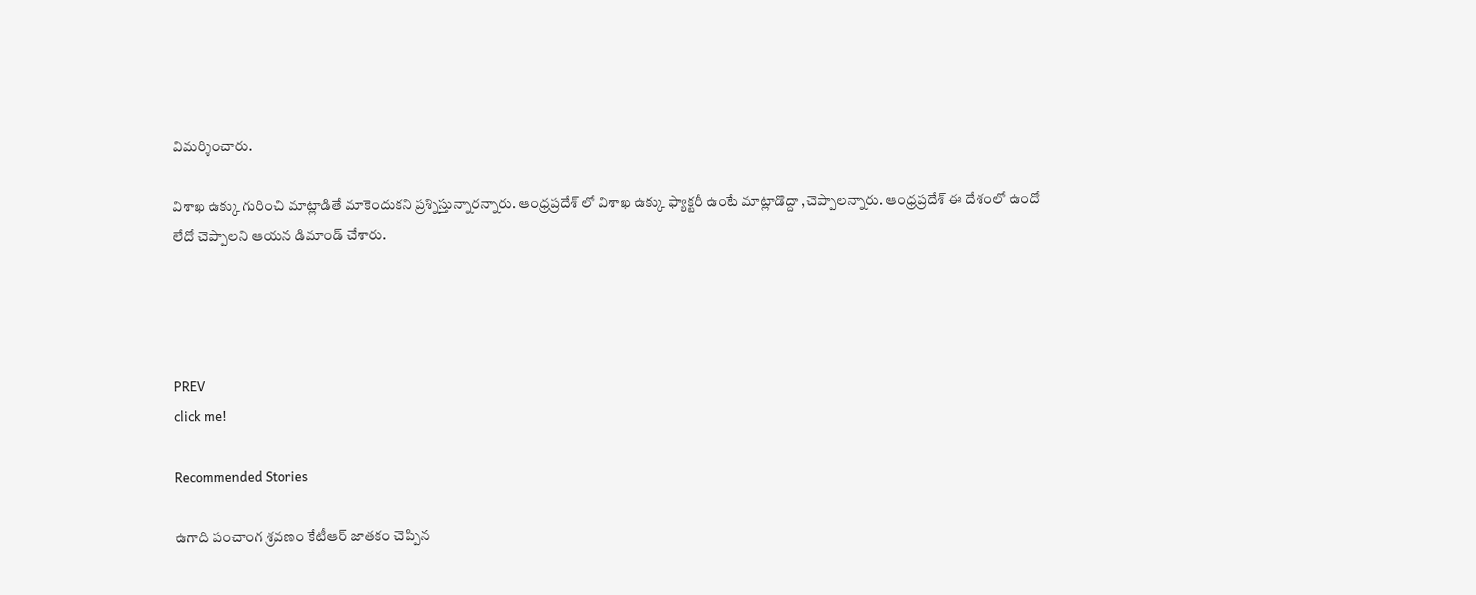విమర్శించారు.

విశాఖ ఉక్కు గురించి మాట్లాడితే మాకెందుకని ప్రశ్నిస్తున్నారన్నారు. ఆంధ్రప్రదేశ్ లో విశాఖ ఉక్కు ఫ్యాక్టరీ ఉంటే మాట్లాడొద్దా ,చెప్పాలన్నారు. ఆంధ్రప్రదేశ్ ఈ దేశంలో ఉందో లేదో చెప్పాలని ఆయన డిమాండ్ చేశారు.




PREV
click me!

Recommended Stories

ఉగాది పంచాంగ శ్రవణం కేటీఆర్ జాతకం చెప్పిన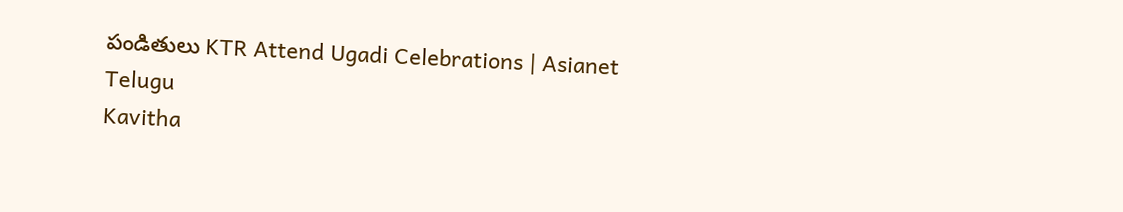పండితులు KTR Attend Ugadi Celebrations | Asianet Telugu
Kavitha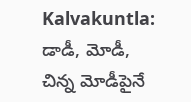Kalvakuntla: డాడీ, మోడీ, చిన్న మోడీపైనే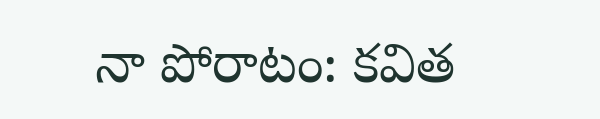నా పోరాటం: కవిత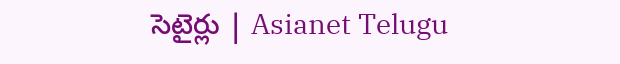సెటైర్లు | Asianet Telugu